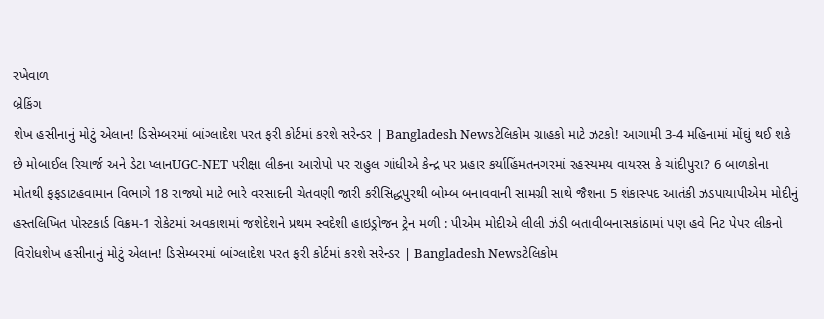રખેવાળ
બ્રેકિંગ
શેખ હસીનાનું મોટું એલાન! ડિસેમ્બરમાં બાંગ્લાદેશ પરત ફરી કોર્ટમાં કરશે સરેન્ડર | Bangladesh Newsટેલિકોમ ગ્રાહકો માટે ઝટકો! આગામી 3-4 મહિનામાં મોંઘું થઈ શકે છે મોબાઈલ રિચાર્જ અને ડેટા પ્લાનUGC-NET પરીક્ષા લીકના આરોપો પર રાહુલ ગાંધીએ કેન્દ્ર પર પ્રહાર કર્યાહિંમતનગરમાં રહસ્યમય વાયરસ કે ચાંદીપુરા? 6 બાળકોના મોતથી ફફડાટહવામાન વિભાગે 18 રાજ્યો માટે ભારે વરસાદની ચેતવણી જારી કરીસિદ્ધપુરથી બોમ્બ બનાવવાની સામગ્રી સાથે જૈશના 5 શંકાસ્પદ આતંકી ઝડપાયાપીએમ મોદીનું હસ્તલિખિત પોસ્ટકાર્ડ વિક્રમ-1 રોકેટમાં અવકાશમાં જશેદેશને પ્રથમ સ્વદેશી હાઇડ્રોજન ટ્રેન મળી : પીએમ મોદીએ લીલી ઝંડી બતાવીબનાસકાંઠામાં પણ હવે નિટ પેપર લીકનો વિરોધશેખ હસીનાનું મોટું એલાન! ડિસેમ્બરમાં બાંગ્લાદેશ પરત ફરી કોર્ટમાં કરશે સરેન્ડર | Bangladesh Newsટેલિકોમ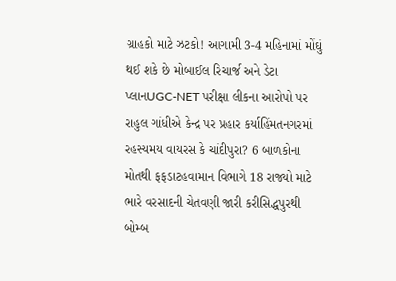ગ્રાહકો માટે ઝટકો! આગામી 3-4 મહિનામાં મોંઘું થઈ શકે છે મોબાઈલ રિચાર્જ અને ડેટા પ્લાનUGC-NET પરીક્ષા લીકના આરોપો પર રાહુલ ગાંધીએ કેન્દ્ર પર પ્રહાર કર્યાહિંમતનગરમાં રહસ્યમય વાયરસ કે ચાંદીપુરા? 6 બાળકોના મોતથી ફફડાટહવામાન વિભાગે 18 રાજ્યો માટે ભારે વરસાદની ચેતવણી જારી કરીસિદ્ધપુરથી બોમ્બ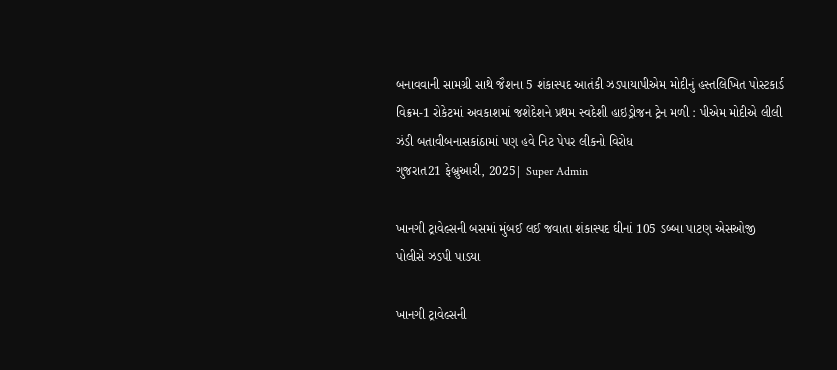બનાવવાની સામગ્રી સાથે જૈશના 5 શંકાસ્પદ આતંકી ઝડપાયાપીએમ મોદીનું હસ્તલિખિત પોસ્ટકાર્ડ વિક્રમ-1 રોકેટમાં અવકાશમાં જશેદેશને પ્રથમ સ્વદેશી હાઇડ્રોજન ટ્રેન મળી : પીએમ મોદીએ લીલી ઝંડી બતાવીબનાસકાંઠામાં પણ હવે નિટ પેપર લીકનો વિરોધ
ગુજરાત21 ફેબ્રુઆરી, 2025| Super Admin

ખાનગી ટ્રાવેલ્સની બસમાં મુંબઈ લઈ જવાતા શંકાસ્પદ ઘીનાં 105 ડબ્બા પાટણ એસઓજી પોલીસે ઝડપી પાડયા

ખાનગી ટ્રાવેલ્સની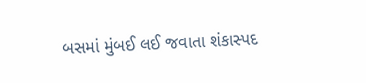બસમાં મુંબઈ લઈ જવાતા શંકાસ્પદ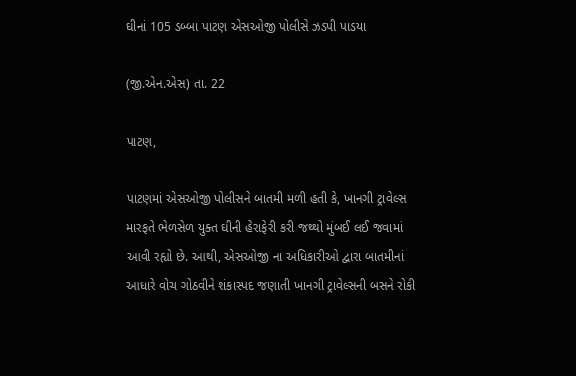ઘીનાં 105 ડબ્બા પાટણ એસઓજી પોલીસે ઝડપી પાડયા

(જી.એન.એસ) તા. 22

પાટણ,

પાટણમાં એસઓજી પોલીસને બાતમી મળી હતી કે, ખાનગી ટ્રાવેલ્સ મારફતે ભેળસેળ યુક્ત ઘીની હેરાફેરી કરી જથ્થો મુંબઈ લઈ જવામાં આવી રહ્યો છે. આથી, એસઓજી ના અધિકારીઓ દ્વારા બાતમીનાં આધારે વોચ ગોઠવીને શંકાસ્પદ જણાતી ખાનગી ટ્રાવેલ્સની બસને રોકી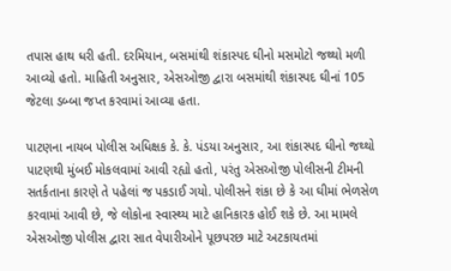તપાસ હાથ ધરી હતી. દરમિયાન, બસમાંથી શંકાસ્પદ ઘીનો મસમોટો જથ્થો મળી આવ્યો હતો. માહિતી અનુસાર, એસઓજી દ્વારા બસમાંથી શંકાસ્પદ ઘીનાં 105 જેટલા ડબ્બા જપ્ત કરવામાં આવ્યા હતા.

પાટણના નાયબ પોલીસ અધિક્ષક કે. કે. પંડયા અનુસાર, આ શંકાસ્પદ ઘીનો જથ્થો પાટણથી મુંબઈ મોકલવામાં આવી રહ્યો હતો, પરંતુ એસઓજી પોલીસની ટીમની સતર્કતાના કારણે તે પહેલાં જ પકડાઈ ગયો. પોલીસને શંકા છે કે આ ઘીમાં ભેળસેળ કરવામાં આવી છે, જે લોકોના સ્વાસ્થ્ય માટે હાનિકારક હોઈ શકે છે. આ મામલે એસઓજી પોલીસ દ્વારા સાત વેપારીઓને પૂછપરછ માટે અટકાયતમાં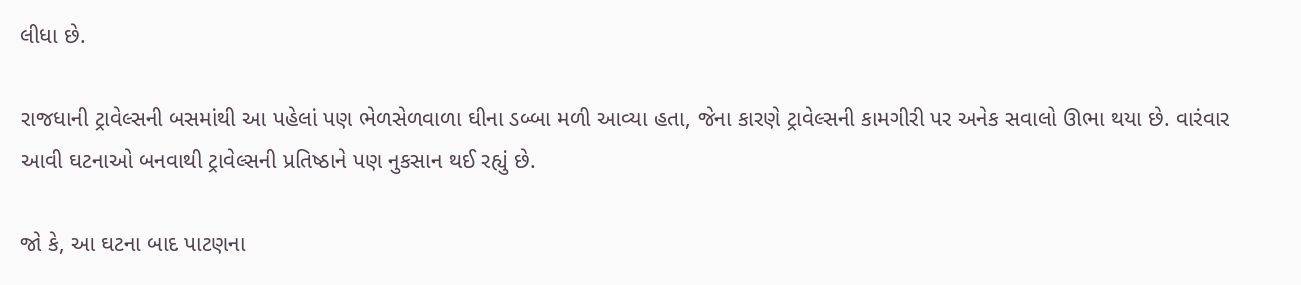લીધા છે.

રાજધાની ટ્રાવેલ્સની બસમાંથી આ પહેલાં પણ ભેળસેળવાળા ઘીના ડબ્બા મળી આવ્યા હતા, જેના કારણે ટ્રાવેલ્સની કામગીરી પર અનેક સવાલો ઊભા થયા છે. વારંવાર આવી ઘટનાઓ બનવાથી ટ્રાવેલ્સની પ્રતિષ્ઠાને પણ નુકસાન થઈ રહ્યું છે.

જો કે, આ ઘટના બાદ પાટણના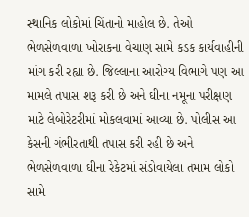સ્થાનિક લોકોમાં ચિંતાનો માહોલ છે. તેઓ ભેળસેળવાળા ખોરાકના વેચાણ સામે કડક કાર્યવાહીની માંગ કરી રહ્યા છે. જિલ્લાના આરોગ્ય વિભાગે પણ આ મામલે તપાસ શરૂ કરી છે અને ઘીના નમૂના પરીક્ષણ માટે લેબોરેટરીમાં મોકલવામાં આવ્યા છે. પોલીસ આ કેસની ગંભીરતાથી તપાસ કરી રહી છે અને ભેળસેળવાળા ઘીના રેકેટમાં સંડોવાયેલા તમામ લોકો સામે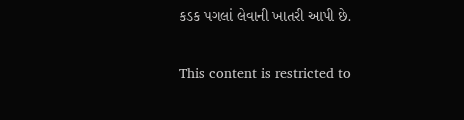કડક પગલાં લેવાની ખાતરી આપી છે.

This content is restricted to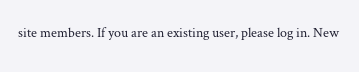site members. If you are an existing user, please log in. New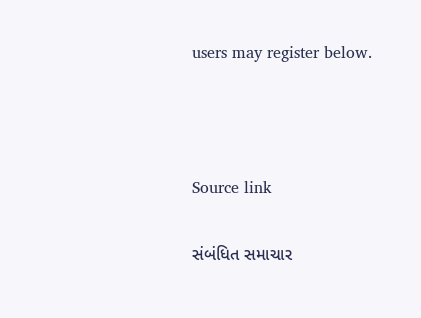users may register below.



Source link

સંબંધિત સમાચાર